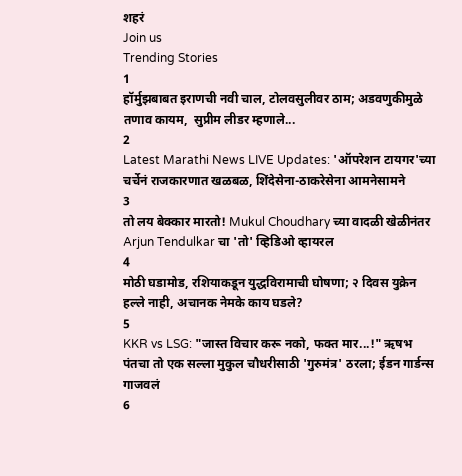शहरं
Join us
Trending Stories
1
हॉर्मुझबाबत इराणची नवी चाल, टोलवसुलीवर ठाम; अडवणुकीमुळे तणाव कायम,  सुप्रीम लीडर म्हणाले...
2
Latest Marathi News LIVE Updates: 'ऑपरेशन टायगर'च्या चर्चेनं राजकारणात खळबळ, शिंदेसेना-ठाकरेसेना आमनेसामने
3
तो लय बेक्कार मारतो! Mukul Choudhary च्या वादळी खेळीनंतर Arjun Tendulkar चा 'तो' व्हिडिओ व्हायरल
4
मोठी घडामोड, रशियाकडून युद्धविरामाची घोषणा; २ दिवस युक्रेन हल्ले नाही, अचानक नेमके काय घडले?
5
KKR vs LSG: "जास्त विचार करू नको, फक्त मार...!" ऋषभ पंतचा तो एक सल्ला मुकुल चौधरीसाठी 'गुरुमंत्र' ठरला; ईडन गार्डन्स गाजवलं
6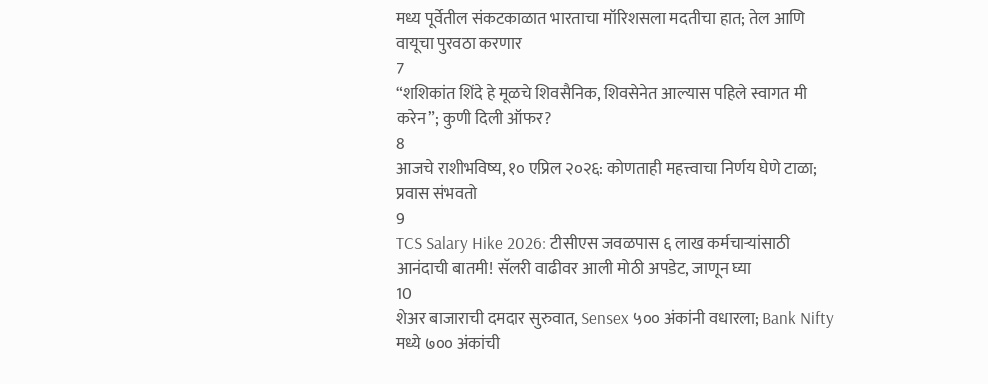मध्य पूर्वेतील संकटकाळात भारताचा मॉरिशसला मदतीचा हात; तेल आणि वायूचा पुरवठा करणार
7
“शशिकांत शिंदे हे मूळचे शिवसैनिक, शिवसेनेत आल्यास पहिले स्वागत मी करेन”; कुणी दिली ऑफर?
8
आजचे राशीभविष्य, १० एप्रिल २०२६: कोणताही महत्त्वाचा निर्णय घेणे टाळा; प्रवास संभवतो
9
TCS Salary Hike 2026: टीसीएस जवळपास ६ लाख कर्मचाऱ्यांसाठी आनंदाची बातमी! सॅलरी वाढीवर आली मोठी अपडेट, जाणून घ्या
10
शेअर बाजाराची दमदार सुरुवात, Sensex ५०० अंकांनी वधारला; Bank Nifty मध्ये ७०० अंकांची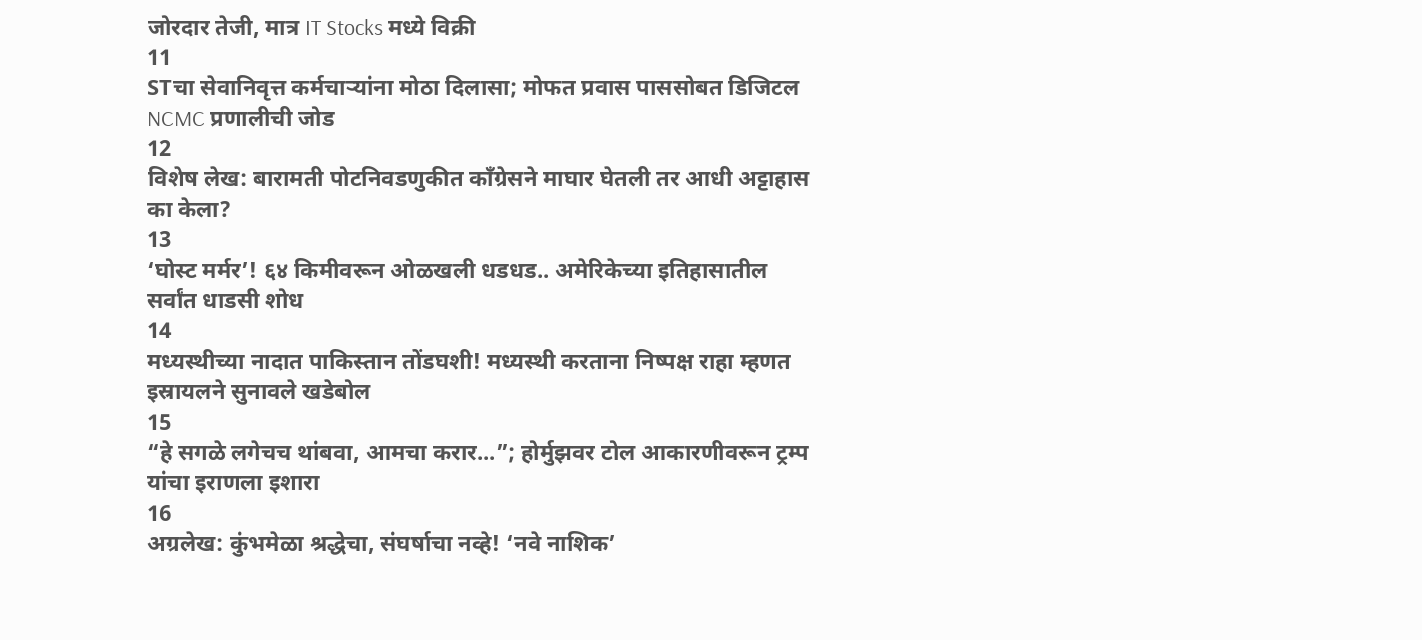जोरदार तेजी, मात्र IT Stocks मध्ये विक्री
11
STचा सेवानिवृत्त कर्मचाऱ्यांना मोठा दिलासा; मोफत प्रवास पाससोबत डिजिटल NCMC प्रणालीची जोड
12
विशेष लेख: बारामती पोटनिवडणुकीत काँग्रेसने माघार घेतली तर आधी अट्टाहास का केला?
13
‘घोस्ट मर्मर’! ६४ किमीवरून ओळखली धडधड.. अमेरिकेच्या इतिहासातील सर्वांत धाडसी शोध
14
मध्यस्थीच्या नादात पाकिस्तान तोंडघशी! मध्यस्थी करताना निष्पक्ष राहा म्हणत इस्रायलने सुनावले खडेबोल
15
“हे सगळे लगेचच थांबवा, आमचा करार...”; होर्मुझवर टोल आकारणीवरून ट्रम्प यांचा इराणला इशारा
16
अग्रलेख: कुंभमेळा श्रद्धेचा, संघर्षाचा नव्हे! ‘नवे नाशिक’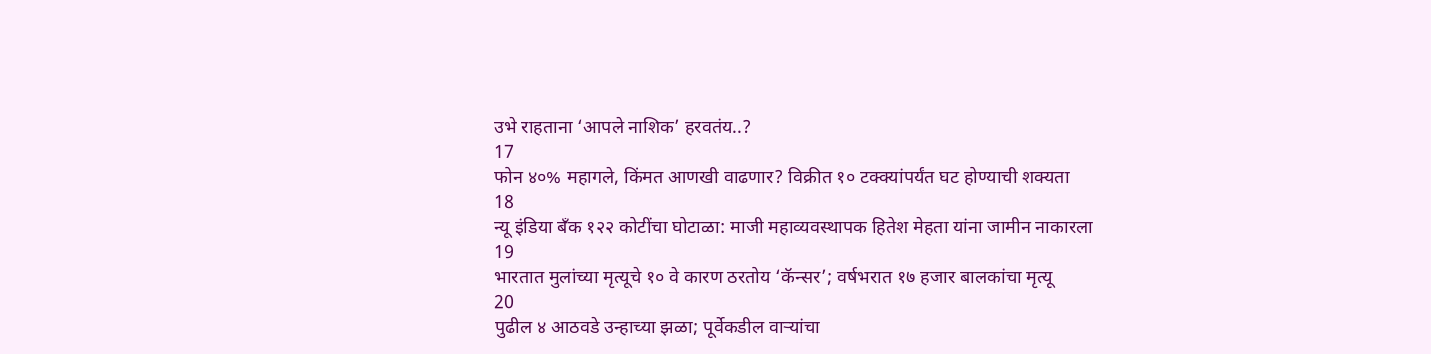उभे राहताना ‘आपले नाशिक’ हरवतंय..?
17
फोन ४०% महागले, किंमत आणखी वाढणार? विक्रीत १० टक्क्यांपर्यंत घट होण्याची शक्यता
18
न्यू इंडिया बँक १२२ कोटींचा घोटाळा: माजी महाव्यवस्थापक हितेश मेहता यांना जामीन नाकारला
19
भारतात मुलांच्या मृत्यूचे १० वे कारण ठरतोय ‘कॅन्सर’; वर्षभरात १७ हजार बालकांचा मृत्यू
20
पुढील ४ आठवडे उन्हाच्या झळा; पूर्वेकडील वाऱ्यांचा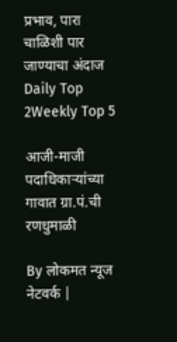प्रभाव, पारा चाळिशी पार जाण्याचा अंदाज
Daily Top 2Weekly Top 5

आजी-माजी पदाधिकाऱ्यांच्या गावात ग्रा.पं.ची रणधुमाळी

By लोकमत न्यूज नेटवर्क |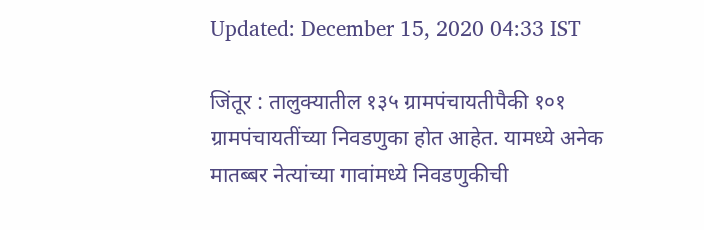Updated: December 15, 2020 04:33 IST

जिंतूर : तालुक्यातील १३५ ग्रामपंचायतीपैकी १०१ ग्रामपंचायतींच्या निवडणुका होत आहेत. यामध्ये अनेक मातब्बर नेत्यांच्या गावांमध्ये निवडणुकीची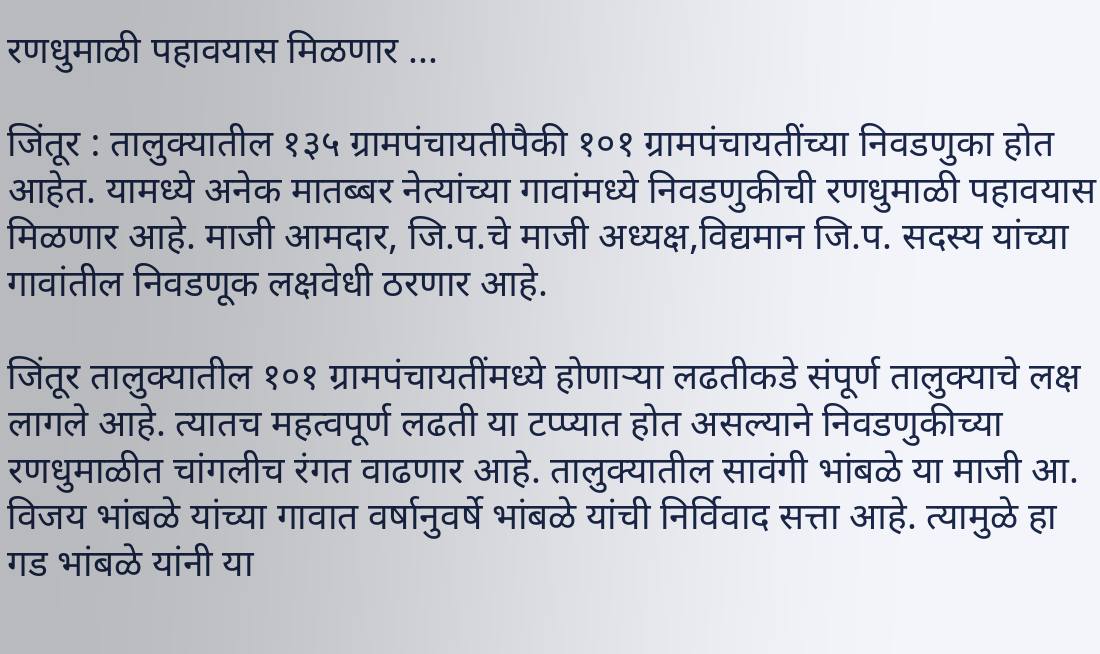रणधुमाळी पहावयास मिळणार ...

जिंतूर : तालुक्यातील १३५ ग्रामपंचायतीपैकी १०१ ग्रामपंचायतींच्या निवडणुका होत आहेत. यामध्ये अनेक मातब्बर नेत्यांच्या गावांमध्ये निवडणुकीची रणधुमाळी पहावयास मिळणार आहे. माजी आमदार, जि.प.चे माजी अध्यक्ष,विद्यमान जि.प. सदस्य यांच्या गावांतील निवडणूक लक्षवेधी ठरणार आहे.

जिंतूर तालुक्यातील १०१ ग्रामपंचायतींमध्ये होणाऱ्या लढतीकडे संपूर्ण तालुक्याचे लक्ष लागले आहे. त्यातच महत्वपूर्ण लढती या टप्प्यात होत असल्याने निवडणुकीच्या रणधुमाळीत चांगलीच रंगत वाढणार आहे. तालुक्यातील सावंगी भांबळे या माजी आ. विजय भांबळे यांच्या गावात वर्षानुवर्षे भांबळे यांची निर्विवाद सत्ता आहे. त्यामुळे हा गड भांबळे यांनी या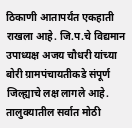ठिकाणी आतापर्यंत एकहाती राखला आहे. जि.प.चे विद्यमान उपाध्यक्ष अजय चौधरी यांच्या बोरी ग्रामपंचायतीकडे संपूर्ण जिल्ह्याचे लक्ष लागले आहे. तालुक्यातील सर्वात मोठी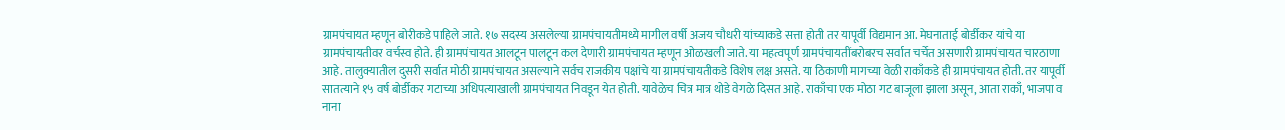ग्रामपंचायत म्हणून बोरीकडे पाहिले जाते. १७ सदस्य असलेल्या ग्रामपंचायतीमध्ये मागील वर्षी अजय चौधरी यांच्याकडे सत्ता होती तर यापूर्वी विद्यमान आ. मेघनाताई बोर्डीकर यांचे या ग्रामपंचायतीवर वर्चस्व होते. ही ग्रामपंचायत आलटून पालटून कल देणारी ग्रामपंचायत म्हणून ओळखली जाते. या महत्वपूर्ण ग्रामपंचायतींबरोबरच सर्वात चर्चेत असणारी ग्रामपंचायत चारठाणा आहे. तालुक्यातील दुसरी सर्वात मोठी ग्रामपंचायत असल्याने सर्वच राजकीय पक्षांचे या ग्रामपंचायतीकडे विशेष लक्ष असते. या ठिकाणी मागच्या वेळी राकाँकडे ही ग्रामपंचायत होती. तर यापूर्वी सातत्याने १५ वर्ष बोर्डीकर गटाच्या अधिपत्याखाली ग्रामपंचायत निवडून येत होती. यावेळेच चित्र मात्र थोडे वेगळे दिसत आहे. राकाँचा एक मोठा गट बाजूला झाला असून, आता राकाँ, भाजपा व नाना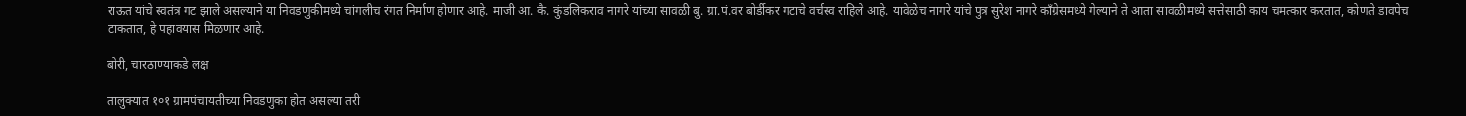राऊत यांचे स्वतंत्र गट झाले असल्याने या निवडणुकीमध्ये चांगलीच रंगत निर्माण होणार आहे. माजी आ. कै. कुंडलिकराव नागरे यांच्या सावळी बु. ग्रा.पं.वर बोर्डीकर गटाचे वर्चस्व राहिले आहे. यावेळेच नागरे यांचे पुत्र सुरेश नागरे काँग्रेसमध्ये गेल्याने ते आता सावळीमध्ये सत्तेसाठी काय चमत्कार करतात, कोणते डावपेच टाकतात, हे पहावयास मिळणार आहे.

बोरी, चारठाण्याकडे लक्ष

तालुक्यात १०१ ग्रामपंचायतीच्या निवडणुका होत असल्या तरी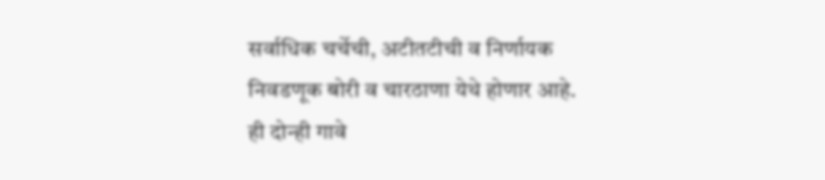सर्वाधिक चर्चेची, अटीतटीची व निर्णायक निवडणूक बोरी व चारठाणा येथे होणार आहे. ही दोन्ही गावे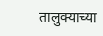तालुक्याच्या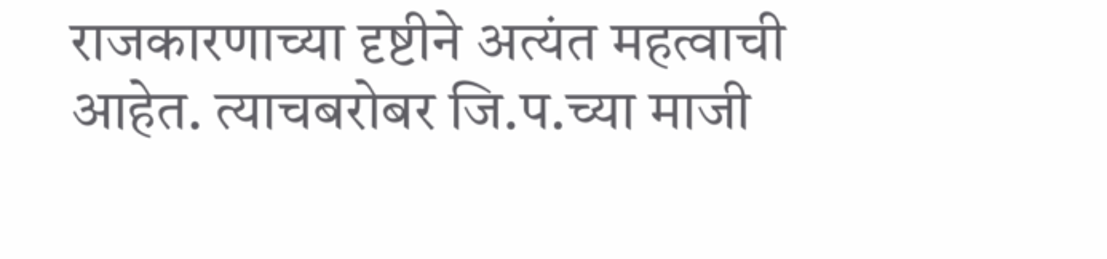राजकारणाच्या दृष्टीने अत्यंत महत्वाची आहेत. त्याचबरोबर जि.प.च्या माजी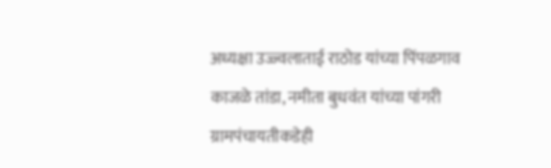अध्यक्षा उज्ज्वलाताई राठोड यांच्या पिंपळगाव काजळे तांडा, नमीता बुधवंत यांच्या पांगरी ग्रामपंचायतीकडेही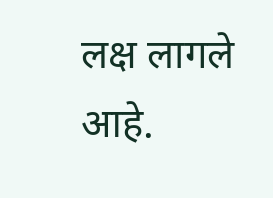लक्ष लागले आहे.